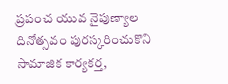ప్రపంచ యువ నైపుణ్యాల దినోత్సవం పురస్కరించుకొని సామాజిక కార్యకర్త,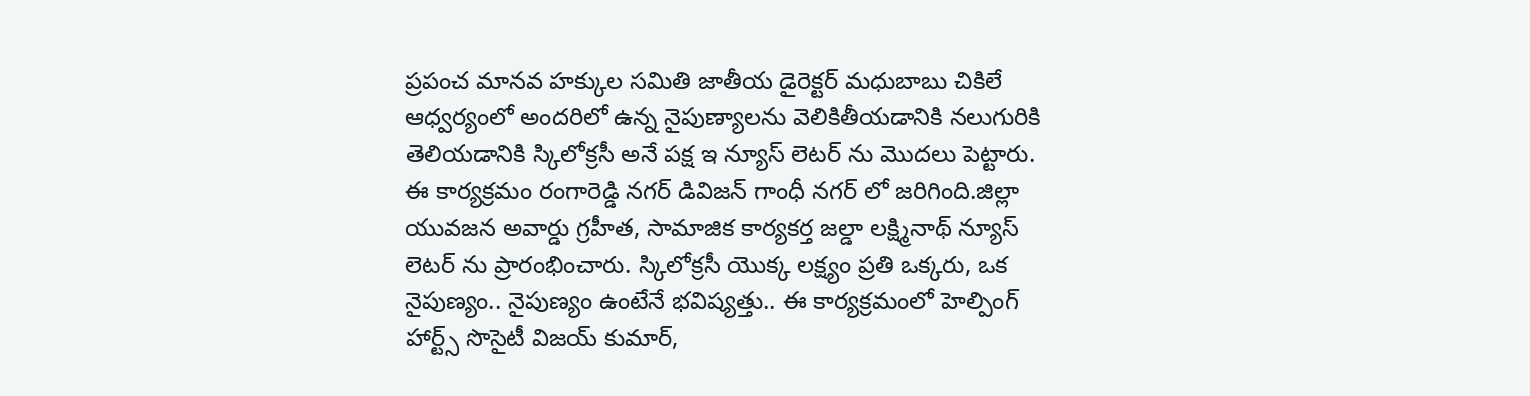ప్రపంచ మానవ హక్కుల సమితి జాతీయ డైరెక్టర్ మధుబాబు చికిలే ఆధ్వర్యంలో అందరిలో ఉన్న నైపుణ్యాలను వెలికితీయడానికి నలుగురికి తెలియడానికి స్కిలోక్రసీ అనే పక్ష ఇ న్యూస్ లెటర్ ను మొదలు పెట్టారు. ఈ కార్యక్రమం రంగారెడ్డి నగర్ డివిజన్ గాంధీ నగర్ లో జరిగింది.జిల్లా యువజన అవార్డు గ్రహీత, సామాజిక కార్యకర్త జల్డా లక్ష్మినాథ్ న్యూస్ లెటర్ ను ప్రారంభించారు. స్కిలోక్రసీ యొక్క లక్ష్యం ప్రతి ఒక్కరు, ఒక నైపుణ్యం.. నైపుణ్యం ఉంటేనే భవిష్యత్తు.. ఈ కార్యక్రమంలో హెల్పింగ్ హార్ట్స్ సొసైటీ విజయ్ కుమార్,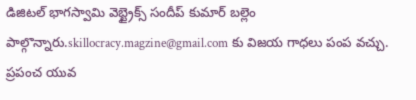డిజిటల్ భాగస్వామి వెబ్ట్రైక్స్ సందీప్ కుమార్ బల్లెం పాల్గొన్నారు.skillocracy.magzine@gmail.com కు విజయ గాధలు పంప వచ్చు.
ప్రపంచ యువ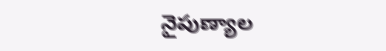నైపుణ్యాల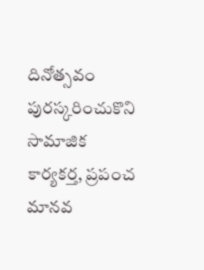దినోత్సవం పురస్కరించుకొని సామాజిక కార్యకర్త, ప్రపంచ మానవ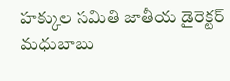హక్కుల సమితి జాతీయ డైరెక్టర్ మధుబాబు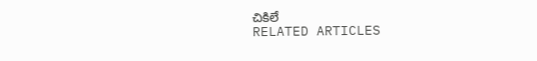చికిలే
RELATED ARTICLES